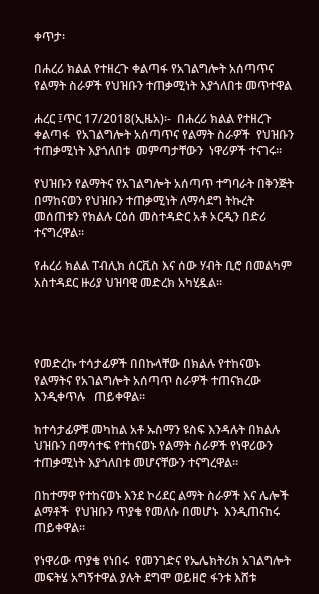ቀጥታ፡

በሐረሪ ክልል የተዘረጉ ቀልጣፋ የአገልግሎት አሰጣጥና የልማት ስራዎች የህዝቡን ተጠቃሚነት እያጎለበቱ መጥተዋል

ሐረር ፤ጥር 17/2018(ኢዜአ)፡-  በሐረሪ ክልል የተዘረጉ ቀልጣፋ  የአገልግሎት አሰጣጥና የልማት ስራዎች  የህዝቡን ተጠቃሚነት እያጎለበቱ  መምጣታቸውን  ነዋሪዎች ተናገሩ።

የህዝቡን የልማትና የአገልግሎት አሰጣጥ ተግባራት በቅንጅት በማከናወን የህዝቡን ተጠቃሚነት ለማሳደግ ትኩረት መሰጠቱን የክልሉ ርዕሰ መስተዳድር አቶ ኦርዲን በድሪ ተናግረዋል።

የሐረሪ ክልል ፐብሊክ ሰርቪስ እና ሰው ሃብት ቢሮ በመልካም አስተዳደር ዙሪያ ህዝባዊ መድረክ አካሂዷል።




የመድረኩ ተሳታፊዎች በበኩላቸው በክልሉ የተከናወኑ የልማትና የአገልግሎት አሰጣጥ ስራዎች ተጠናክረው እንዲቀጥሉ   ጠይቀዋል።

ከተሳታፊዎቹ መካከል አቶ ኡስማን ዩስፍ እንዳሉት በክልሉ ህዝቡን በማሳተፍ የተከናወኑ የልማት ስራዎች የነዋሪውን ተጠቃሚነት እያጎለበቱ መሆናቸውን ተናግረዋል።

በከተማዋ የተከናወኑ እንደ ኮሪደር ልማት ስራዎች እና ሌሎች ልማቶች  የህዝቡን ጥያቄ የመለሱ በመሆኑ  እንዲጠናከሩ ጠይቀዋል።

የነዋሪው ጥያቄ የነበሩ  የመንገድና የኤሌክትሪክ አገልግሎት መፍትሄ አግኝተዋል ያሉት ደግሞ ወይዘሮ ፋንቱ እሸቱ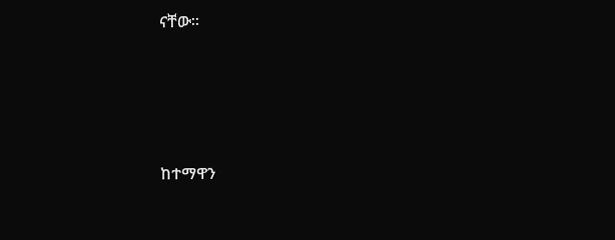ናቸው።




ከተማዋን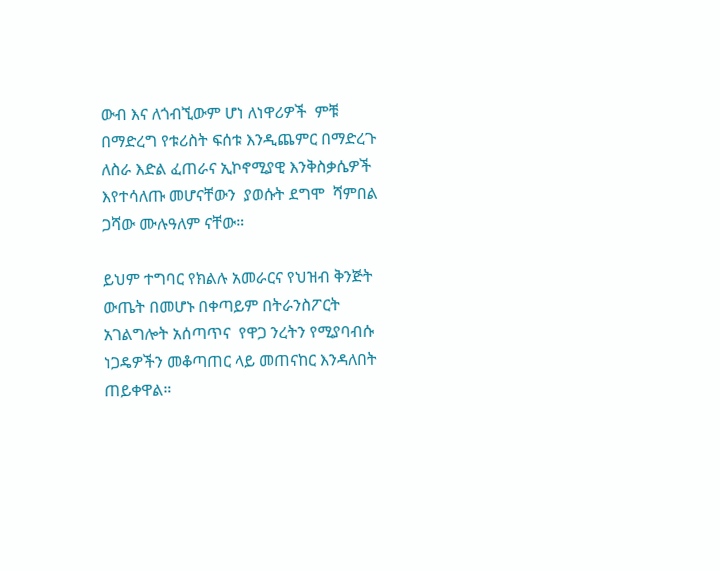ውብ እና ለጎብኚውም ሆነ ለነዋሪዎች  ምቹ በማድረግ የቱሪስት ፍሰቱ እንዲጨምር በማድረጉ ለስራ እድል ፈጠራና ኢኮኖሚያዊ እንቅስቃሴዎች እየተሳለጡ መሆናቸውን  ያወሱት ደግሞ  ሻምበል ጋሻው ሙሉዓለም ናቸው።

ይህም ተግባር የክልሉ አመራርና የህዝብ ቅንጅት ውጤት በመሆኑ በቀጣይም በትራንስፖርት አገልግሎት አሰጣጥና  የዋጋ ንረትን የሚያባብሱ ነጋዴዎችን መቆጣጠር ላይ መጠናከር እንዳለበት  ጠይቀዋል።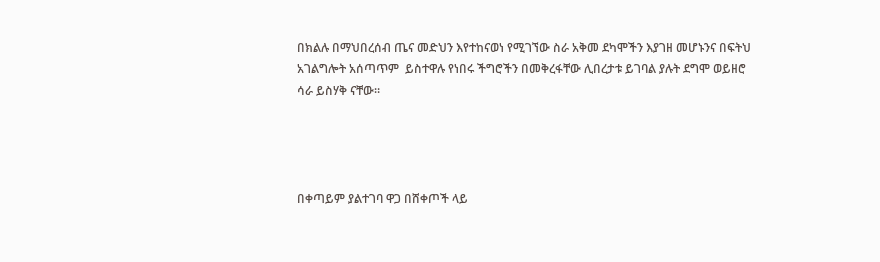በክልሉ በማህበረሰብ ጤና መድህን እየተከናወነ የሚገኘው ስራ አቅመ ደካሞችን እያገዘ መሆኑንና በፍትህ አገልግሎት አሰጣጥም  ይስተዋሉ የነበሩ ችግሮችን በመቅረፋቸው ሊበረታቱ ይገባል ያሉት ደግሞ ወይዘሮ ሳራ ይስሃቅ ናቸው።




በቀጣይም ያልተገባ ዋጋ በሸቀጦች ላይ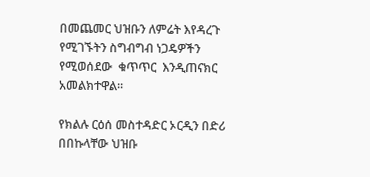በመጨመር ህዝቡን ለምሬት እየዳረጉ የሚገኙትን ስግብግብ ነጋዴዎችን የሚወሰደው  ቁጥጥር  እንዲጠናክር  አመልክተዋል።

የክልሉ ርዕሰ መስተዳድር ኦርዲን በድሪ በበኩላቸው ህዝቡ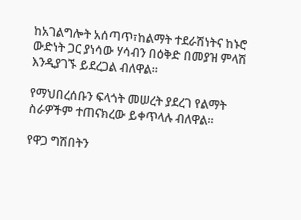ከአገልግሎት አሰጣጥ፣ከልማት ተደራሽነትና ከኑሮ ውድነት ጋር ያነሳው ሃሳብን በዕቅድ በመያዝ ምላሽ እንዲያገኙ ይደረጋል ብለዋል።

የማህበረሰቡን ፍላጎት መሠረት ያደረገ የልማት ስራዎችም ተጠናክረው ይቀጥላሉ ብለዋል።

የዋጋ ግሽበትን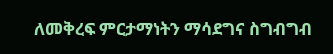ለመቅረፍ ምርታማነትን ማሳደግና ስግብግብ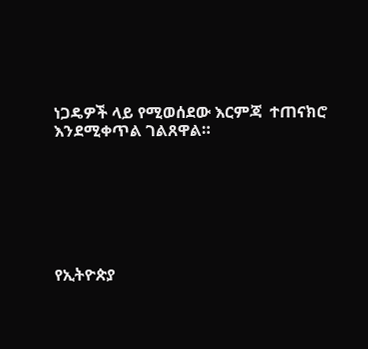ነጋዴዎች ላይ የሚወሰደው እርምጃ  ተጠናክሮ እንደሚቀጥል ገልጸዋል።







የኢትዮጵያ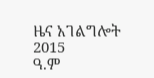ዜና አገልግሎት
2015
ዓ.ም